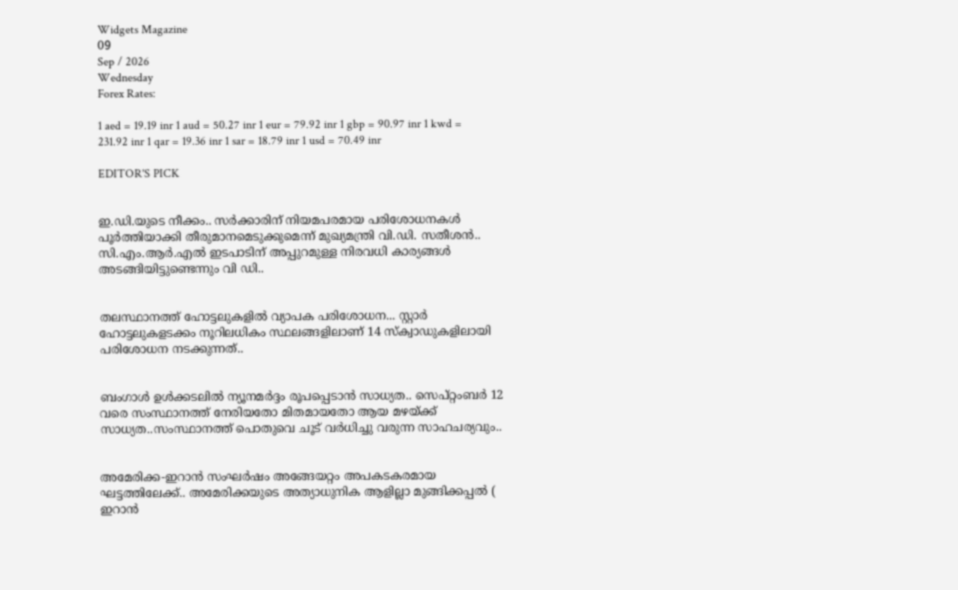Widgets Magazine
09
Sep / 2026
Wednesday
Forex Rates:

1 aed = 19.19 inr 1 aud = 50.27 inr 1 eur = 79.92 inr 1 gbp = 90.97 inr 1 kwd = 231.92 inr 1 qar = 19.36 inr 1 sar = 18.79 inr 1 usd = 70.49 inr

EDITOR'S PICK


ഇ.ഡി.യുടെ നീക്കം.. സര്‍ക്കാരിന് നിയമപരമായ പരിശോധനകള്‍ പൂര്‍ത്തിയാക്കി തീരുമാനമെടുക്കുമെന്ന് മുഖ്യമന്ത്രി വി.ഡി. സതീശന്‍.. സി.എം.ആര്‍.എല്‍ ഇടപാടിന് അപ്പുറമുള്ള നിരവധി കാര്യങ്ങള്‍ അടങ്ങിയിട്ടുണ്ടെന്നും വി ഡി..


തലസ്ഥാനത്ത് ഹോട്ടലുകളിൽ വ്യാപക പരിശോധന... സ്റ്റാർ ഹോട്ടലുകളടക്കം നൂറിലധികം സ്ഥലങ്ങളിലാണ് 14 സ്ക്വാഡുകളിലായി പരിശോധന നടക്കുന്നത്..


ബംഗാൾ ഉൾക്കടലിൽ ന്യൂനമർദ്ദം രൂപപ്പെടാൻ സാധ്യത.. സെപ്റ്റംബർ 12 വരെ സംസ്ഥാനത്ത് നേരിയതോ മിതമായതോ ആയ മഴയ്‌ക്ക് സാധ്യത..സംസ്ഥാനത്ത് പൊതുവെ ചൂട് വർധിച്ചു വരുന്ന സാഹചര്യവും..


അമേരിക്ക-ഇറാന്‍ സംഘര്‍ഷം അങ്ങേയറ്റം അപകടകരമായ ഘട്ടത്തിലേക്ക്.. അമേരിക്കയുടെ അത്യാധുനിക ആളില്ലാ മുങ്ങിക്കപ്പല്‍ ( ഇറാന്‍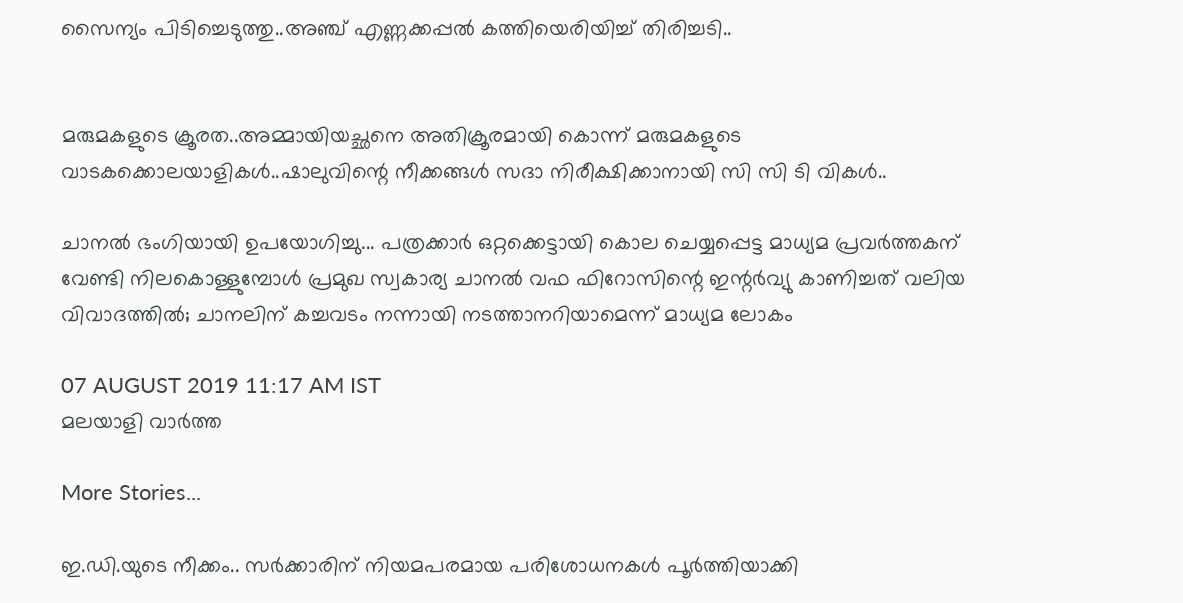സൈന്യം പിടിച്ചെടുത്തു..അഞ്ച് എണ്ണക്കപ്പൽ കത്തിയെരിയിച്ച് തിരിച്ചടി..


മരുമകളുടെ ക്രൂരത..അമ്മായിയച്ഛനെ അതിക്രൂരമായി കൊന്ന് മരുമകളുടെ വാടകക്കൊലയാളികൾ..ഷാലുവിന്റെ നീക്കങ്ങൾ സദാ നിരീക്ഷിക്കാനായി സി സി ടി വികൾ..

ചാനല്‍ ഭംഗിയായി ഉപയോഗിച്ചു... പത്രക്കാര്‍ ഒറ്റക്കെട്ടായി കൊല ചെയ്യപ്പെട്ട മാധ്യമ പ്രവര്‍ത്തകന് വേണ്ടി നിലകൊള്ളുമ്പോള്‍ പ്രമുഖ സ്വകാര്യ ചാനല്‍ വഫ ഫിറോസിന്റെ ഇന്റര്‍വ്യു കാണിച്ചത് വലിയ വിവാദത്തില്‍; ചാനലിന് കച്ചവടം നന്നായി നടത്താനറിയാമെന്ന് മാധ്യമ ലോകം

07 AUGUST 2019 11:17 AM IST
മലയാളി വാര്‍ത്ത

More Stories...

ഇ.ഡി.യുടെ നീക്കം.. സര്‍ക്കാരിന് നിയമപരമായ പരിശോധനകള്‍ പൂര്‍ത്തിയാക്കി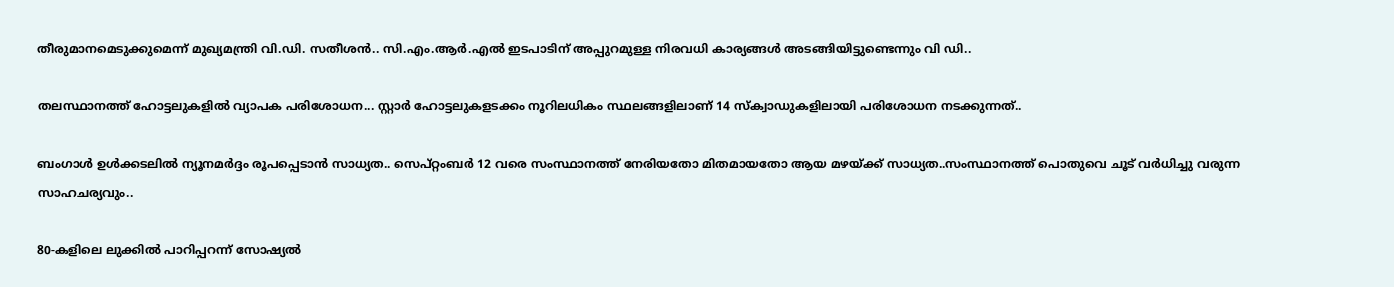തീരുമാനമെടുക്കുമെന്ന് മുഖ്യമന്ത്രി വി.ഡി. സതീശന്‍.. സി.എം.ആര്‍.എല്‍ ഇടപാടിന് അപ്പുറമുള്ള നിരവധി കാര്യങ്ങള്‍ അടങ്ങിയിട്ടുണ്ടെന്നും വി ഡി..

തലസ്ഥാനത്ത് ഹോട്ടലുകളിൽ വ്യാപക പരിശോധന... സ്റ്റാർ ഹോട്ടലുകളടക്കം നൂറിലധികം സ്ഥലങ്ങളിലാണ് 14 സ്ക്വാഡുകളിലായി പരിശോധന നടക്കുന്നത്..

ബംഗാൾ ഉൾക്കടലിൽ ന്യൂനമർദ്ദം രൂപപ്പെടാൻ സാധ്യത.. സെപ്റ്റംബർ 12 വരെ സംസ്ഥാനത്ത് നേരിയതോ മിതമായതോ ആയ മഴയ്‌ക്ക് സാധ്യത..സംസ്ഥാനത്ത് പൊതുവെ ചൂട് വർധിച്ചു വരുന്ന സാഹചര്യവും..

80-കളിലെ ലുക്കിൽ പാറിപ്പറന്ന് സോഷ്യൽ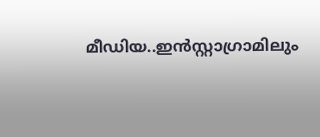മീഡിയ..ഇന്‍സ്റ്റാഗ്രാമിലും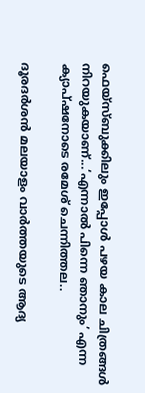ഫെയ്‌സ്ബുക്കിലും ഇപ്പോള്‍ പഴയ കാല ചിത്രങ്ങള്‍ നിറയുകയാണ്...‘എന്നാൽ പിന്നെ ഞാനും’ എന്ന ക്യാപ്ഷനോടെ രമേശ് ചെന്നിത്തല..

ദൂരദർശൻ മലയാളം വാർത്തയുടെ ആദ്യ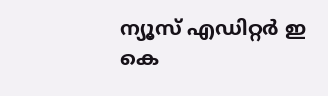ന്യൂസ് എഡിറ്റർ ഇ കെ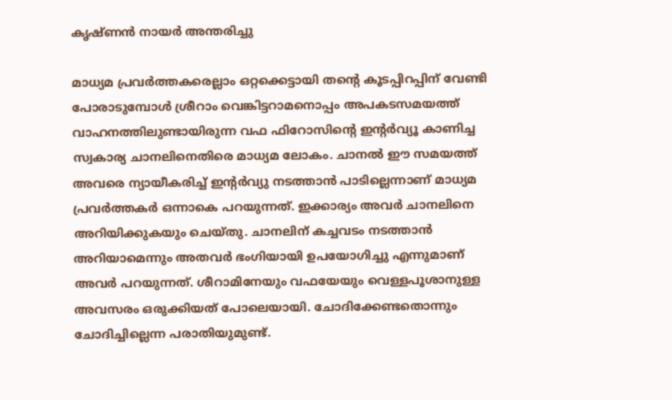കൃഷ്ണൻ നായർ അന്തരിച്ചു

മാധ്യമ പ്രവര്‍ത്തകരെല്ലാം ഒറ്റക്കെട്ടായി തന്റെ കൂടപ്പിറപ്പിന് വേണ്ടി പോരാടുമ്പോള്‍ ശ്രീറാം വെങ്കിട്ടറാമനൊപ്പം അപകടസമയത്ത് വാഹനത്തിലുണ്ടായിരുന്ന വഫ ഫിറോസിന്റെ ഇന്റര്‍വ്യൂ കാണിച്ച സ്വകാര്യ ചാനലിനെതിരെ മാധ്യമ ലോകം. ചാനല്‍ ഈ സമയത്ത് അവരെ ന്യായീകരിച്ച് ഇന്റര്‍വ്യു നടത്താന്‍ പാടില്ലെന്നാണ് മാധ്യമ പ്രവര്‍ത്തകര്‍ ഒന്നാകെ പറയുന്നത്. ഇക്കാര്യം അവര്‍ ചാനലിനെ അറിയിക്കുകയും ചെയ്തു. ചാനലിന് കച്ചവടം നടത്താന്‍ അറിയാമെന്നും അതവര്‍ ഭംഗിയായി ഉപയോഗിച്ചു എന്നുമാണ് അവര്‍ പറയുന്നത്. ശീറാമിനേയും വഫയേയും വെള്ളപൂശാനുള്ള അവസരം ഒരുക്കിയത് പോലെയായി. ചോദിക്കേണ്ടതൊന്നും ചോദിച്ചില്ലെന്ന പരാതിയുമുണ്ട്.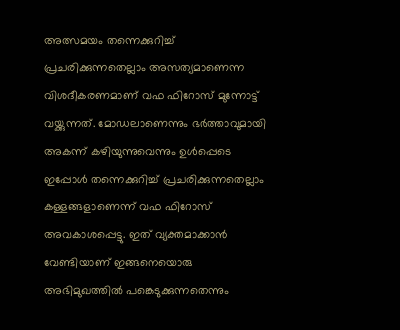അത്സമയം തന്നെക്കുറിച്ച് പ്രചരിക്കുന്നതെല്ലാം അസത്യമാണെന്ന വിശദീകരണമാണ് വഫ ഫിറോസ് മുന്നോട്ട് വയ്ക്കുന്നത്. മോഡലാണെന്നും ഭര്‍ത്താവുമായി അകന്ന് കഴിയുന്നുവെന്നും ഉള്‍പ്പെടെ ഇപ്പോള്‍ തന്നെക്കുറിച്ച് പ്രചരിക്കുന്നതെല്ലാം കള്ളങ്ങളാണെന്ന് വഫ ഫിറോസ് അവകാശപ്പെട്ടു. ഇത് വ്യക്തമാക്കാന്‍ വേണ്ടിയാണ് ഇങ്ങനെയൊരു അഭിമുഖത്തില്‍ പങ്കെടുക്കുന്നതെന്നും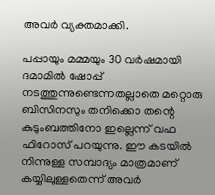അവര്‍ വ്യക്തമാക്കി.

പപ്പായും മമ്മയും 30 വര്‍ഷമായി ദമാമില്‍ ഷോപ്പ് നടത്തുന്നുണ്ടെന്നതല്ലാതെ മറ്റൊരു ബിസിനസും തനിക്കൊ തന്റെ കുടുംബത്തിനോ ഇല്ലെന്ന് വഫ ഫിറോസ് പറയുന്നു. ഈ കടയില്‍ നിന്നുള്ള സമ്പാദ്യം മാത്രമാണ് കയ്യിലുള്ളതെന്ന് അവര്‍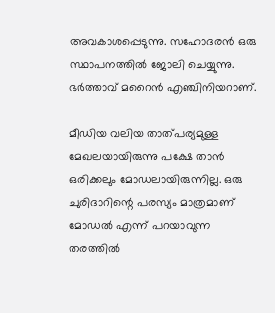അവകാശപ്പെടുന്നു. സഹോദരന്‍ ഒരു സ്ഥാപനത്തില്‍ ജോലി ചെയ്യുന്നു. ഭര്‍ത്താവ് മറൈന്‍ എഞ്ചിനിയറാണ്.

മീഡിയ വലിയ താത്പര്യമുള്ള മേഖലയായിരുന്നു പക്ഷേ താന്‍ ഒരിക്കലും മോഡലായിരുന്നില്ല. ഒരു ചുരിദാറിന്റെ പരസ്യം മാത്രമാണ് മോഡല്‍ എന്ന് പറയാവുന്ന തരത്തില്‍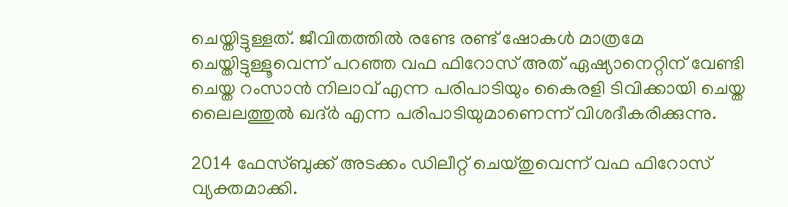ചെയ്തിട്ടുള്ളത്. ജീവിതത്തില്‍ രണ്ടേ രണ്ട് ഷോകള്‍ മാത്രമേ ചെയ്തിട്ടുള്ളൂവെന്ന് പറഞ്ഞ വഫ ഫിറോസ് അത് ഏഷ്യാനെറ്റിന് വേണ്ടി ചെയ്ത റംസാന്‍ നിലാവ് എന്ന പരിപാടിയും കൈരളി ടിവിക്കായി ചെയ്ത ലൈലത്തുല്‍ ഖദ്ര്‍ എന്ന പരിപാടിയുമാണെന്ന് വിശദീകരിക്കുന്നു.

2014 ഫേസ്ബുക്ക് അടക്കം ഡിലീറ്റ് ചെയ്തുവെന്ന് വഫ ഫിറോസ് വ്യക്തമാക്കി.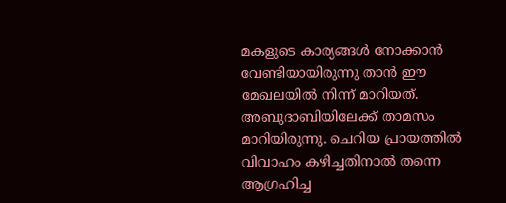മകളുടെ കാര്യങ്ങള്‍ നോക്കാന്‍ വേണ്ടിയായിരുന്നു താന്‍ ഈ മേഖലയില്‍ നിന്ന് മാറിയത്. അബുദാബിയിലേക്ക് താമസം മാറിയിരുന്നു. ചെറിയ പ്രായത്തില്‍ വിവാഹം കഴിച്ചതിനാല്‍ തന്നെ ആഗ്രഹിച്ച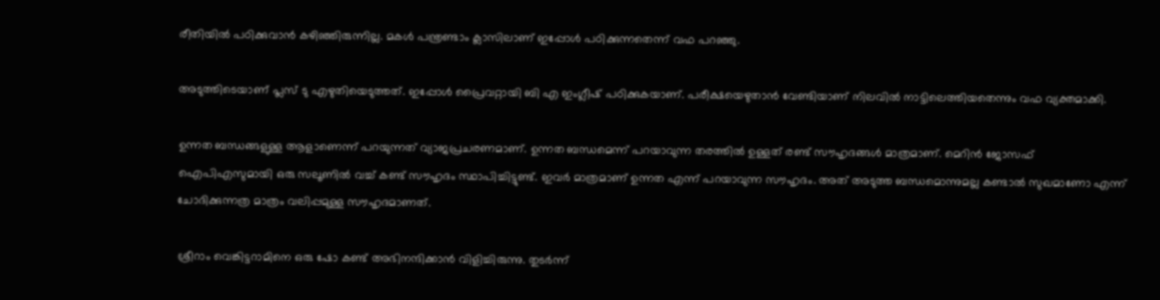രീതിയില്‍ പഠിക്കുവാന്‍ കഴിഞ്ഞിരുന്നില്ല. മകള്‍ പന്ത്രണ്ടാം ക്ലാസിലാണ് ഇപ്പോള്‍ പഠിക്കുന്നതെന്ന് വഫ പറഞ്ഞു.

അടുത്തിടെയാണ് പ്ലസ് ടു എഴുതിയെടുത്തത്. ഇപ്പോള്‍ പ്രൈവറ്റായി ബി എ ഇംഗ്ലീഷ് പഠിക്കുകയാണ്. പരീക്ഷയെഴുതാന്‍ വേണ്ടിയാണ് നിലവില്‍ നാട്ടിലെത്തിയതെന്നും വഫ വ്യക്തമാക്കി.

ഉന്നത ബന്ധങ്ങളുള്ള ആളാണെന്ന് പറയുന്നത് വ്യാജപ്രചരണമാണ്. ഉന്നത ബന്ധമെന്ന് പറയാവുന്ന തരത്തില്‍ ഉള്ളത് രണ്ട് സൗഹൃദങ്ങള്‍ മാത്രമാണ്. മെറിന്‍ ജോസഫ് ഐപിഎസുമായി ഒരു സലൂണില്‍ വച്ച് കണ്ട് സൗഹൃദം സ്ഥാപിച്ചിട്ടുണ്ട്. ഇവര്‍ മാത്രമാണ് ഉന്നത എന്ന് പറയാവുന്ന സൗഹൃദം. അത് അടുത്ത ബന്ധമൊന്നുമല്ല കണ്ടാല്‍ സുഖമാണോ എന്ന് ചോദിക്കുന്നത്ര മാത്രം വലിപ്പമുള്ള സൗഹൃദമാണത്.

ശ്രീറാം വെങ്കിട്ടറാമിനെ ഒരു ഷോ കണ്ട് അഭിനന്ദിക്കാന്‍ വിളിച്ചിരുന്നു. തുടര്‍ന്ന്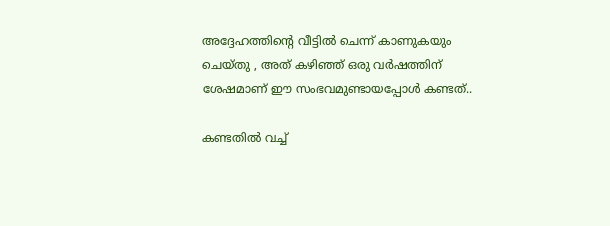അദ്ദേഹത്തിന്റെ വീട്ടില്‍ ചെന്ന് കാണുകയും ചെയ്തു , അത് കഴിഞ്ഞ് ഒരു വര്‍ഷത്തിന് ശേഷമാണ് ഈ സംഭവമുണ്ടായപ്പോള്‍ കണ്ടത്..

കണ്ടതില്‍ വച്ച്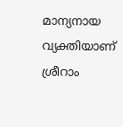മാന്യനായ വ്യക്തിയാണ് ശ്രീറാം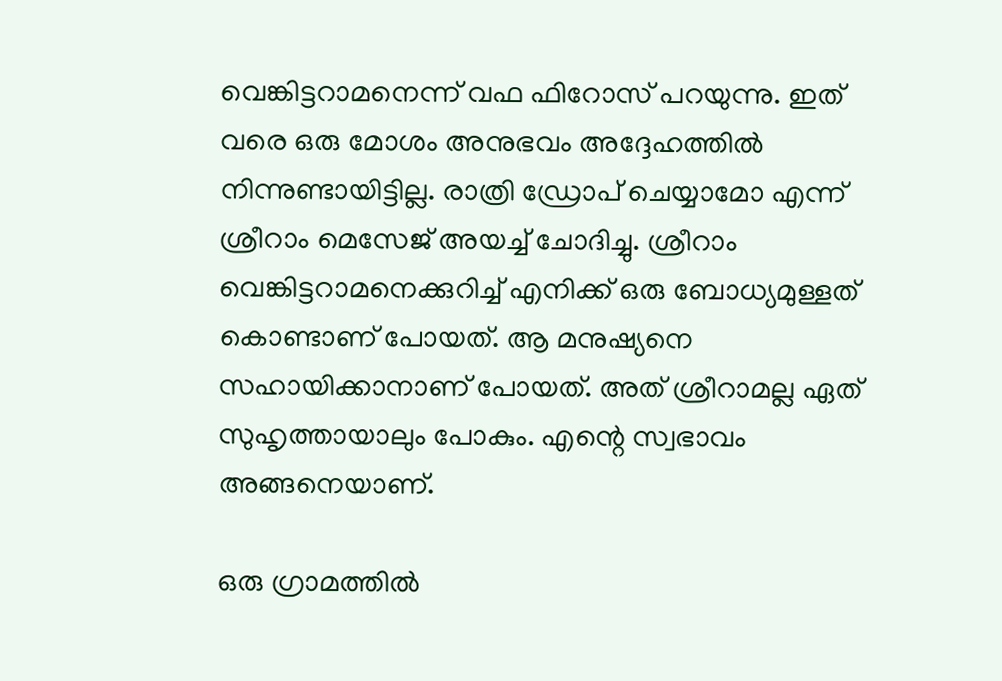വെങ്കിട്ടറാമനെന്ന് വഫ ഫിറോസ് പറയുന്നു. ഇത് വരെ ഒരു മോശം അനുഭവം അദ്ദേഹത്തില്‍ നിന്നുണ്ടായിട്ടില്ല. രാത്രി ഡ്രോപ് ചെയ്യാമോ എന്ന് ശ്രീറാം മെസേജ് അയച്ച് ചോദിച്ചു. ശ്രീറാം വെങ്കിട്ടറാമനെക്കുറിച്ച് എനിക്ക് ഒരു ബോധ്യമുള്ളത് കൊണ്ടാണ് പോയത്. ആ മനുഷ്യനെ സഹായിക്കാനാണ് പോയത്. അത് ശ്രീറാമല്ല ഏത് സുഹൃത്തായാലും പോകും. എന്റെ സ്വഭാവം അങ്ങനെയാണ്.

ഒരു ഗ്രാമത്തില്‍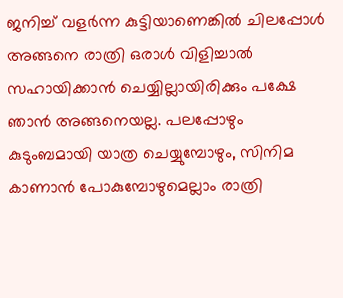ജനിച്ച് വളര്‍ന്ന കുട്ടിയാണെങ്കില്‍ ചിലപ്പോള്‍ അങ്ങനെ രാത്രി ഒരാള്‍ വിളിച്ചാല്‍ സഹായിക്കാന്‍ ചെയ്യില്ലായിരിക്കും പക്ഷേ ഞാന്‍ അങ്ങനെയല്ല. പലപ്പോഴും കുടുംബമായി യാത്ര ചെയ്യുമ്പോഴും, സിനിമ കാണാന്‍ പോകുമ്പോഴുമെല്ലാം രാത്രി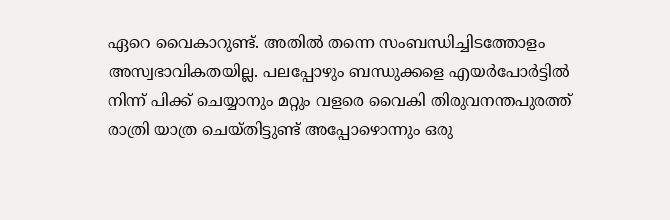ഏറെ വൈകാറുണ്ട്. അതില്‍ തന്നെ സംബന്ധിച്ചിടത്തോളം അസ്വഭാവികതയില്ല. പലപ്പോഴും ബന്ധുക്കളെ എയര്‍പോര്‍ട്ടില്‍ നിന്ന് പിക്ക് ചെയ്യാനും മറ്റും വളരെ വൈകി തിരുവനന്തപുരത്ത് രാത്രി യാത്ര ചെയ്തിട്ടുണ്ട് അപ്പോഴൊന്നും ഒരു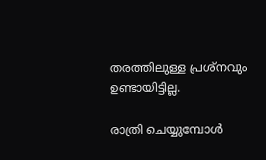തരത്തിലുള്ള പ്രശ്‌നവും ഉണ്ടായിട്ടില്ല.

രാത്രി ചെയ്യുമ്പോള്‍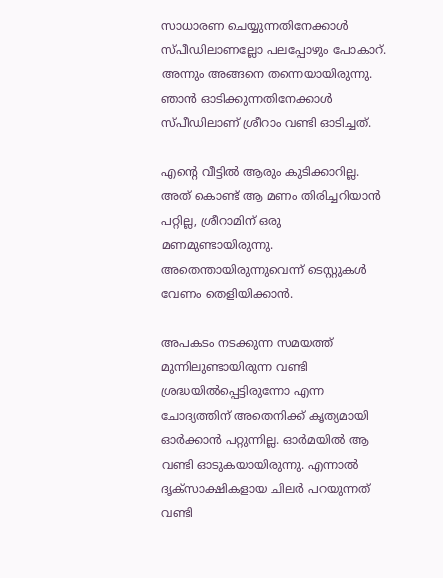സാധാരണ ചെയ്യുന്നതിനേക്കാള്‍ സ്പീഡിലാണല്ലോ പലപ്പോഴും പോകാറ്. അന്നും അങ്ങനെ തന്നെയായിരുന്നു. ഞാന്‍ ഓടിക്കുന്നതിനേക്കാള്‍ സ്പീഡിലാണ് ശ്രീറാം വണ്ടി ഓടിച്ചത്.

എന്റെ വീട്ടില്‍ ആരും കുടിക്കാറില്ല. അത് കൊണ്ട് ആ മണം തിരിച്ചറിയാന്‍ പറ്റില്ല, ശ്രീറാമിന് ഒരു മണമുണ്ടായിരുന്നു. അതെന്തായിരുന്നുവെന്ന് ടെസ്റ്റുകള്‍ വേണം തെളിയിക്കാന്‍.

അപകടം നടക്കുന്ന സമയത്ത് മുന്നിലുണ്ടായിരുന്ന വണ്ടി ശ്രദ്ധയില്‍പ്പെട്ടിരുന്നോ എന്ന ചോദ്യത്തിന് അതെനിക്ക് കൃത്യമായി ഓര്‍ക്കാന്‍ പറ്റുന്നില്ല. ഓര്‍മയില്‍ ആ വണ്ടി ഓടുകയായിരുന്നു. എന്നാല്‍ ദൃക്‌സാക്ഷികളായ ചിലര്‍ പറയുന്നത് വണ്ടി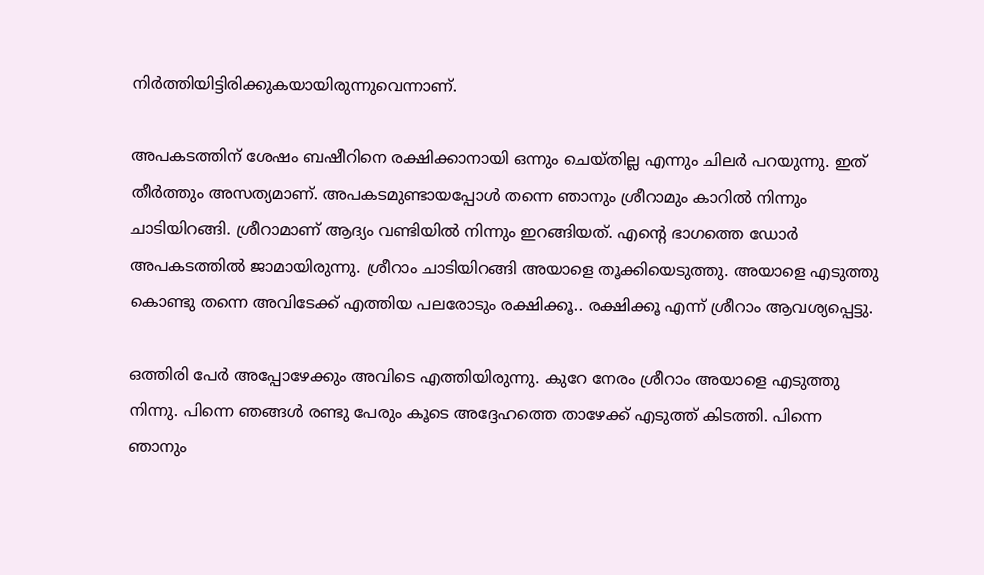നിര്‍ത്തിയിട്ടിരിക്കുകയായിരുന്നുവെന്നാണ്.

അപകടത്തിന് ശേഷം ബഷീറിനെ രക്ഷിക്കാനായി ഒന്നും ചെയ്തില്ല എന്നും ചിലര്‍ പറയുന്നു. ഇത് തീര്‍ത്തും അസത്യമാണ്. അപകടമുണ്ടായപ്പോള്‍ തന്നെ ഞാനും ശ്രീറാമും കാറില്‍ നിന്നും ചാടിയിറങ്ങി. ശ്രീറാമാണ് ആദ്യം വണ്ടിയില്‍ നിന്നും ഇറങ്ങിയത്. എന്റെ ഭാഗത്തെ ഡോര്‍ അപകടത്തില്‍ ജാമായിരുന്നു. ശ്രീറാം ചാടിയിറങ്ങി അയാളെ തൂക്കിയെടുത്തു. അയാളെ എടുത്തു കൊണ്ടു തന്നെ അവിടേക്ക് എത്തിയ പലരോടും രക്ഷിക്കൂ.. രക്ഷിക്കൂ എന്ന് ശ്രീറാം ആവശ്യപ്പെട്ടു.

ഒത്തിരി പേര്‍ അപ്പോഴേക്കും അവിടെ എത്തിയിരുന്നു. കുറേ നേരം ശ്രീറാം അയാളെ എടുത്തു നിന്നു. പിന്നെ ഞങ്ങള്‍ രണ്ടു പേരും കൂടെ അദ്ദേഹത്തെ താഴേക്ക് എടുത്ത് കിടത്തി. പിന്നെ ഞാനും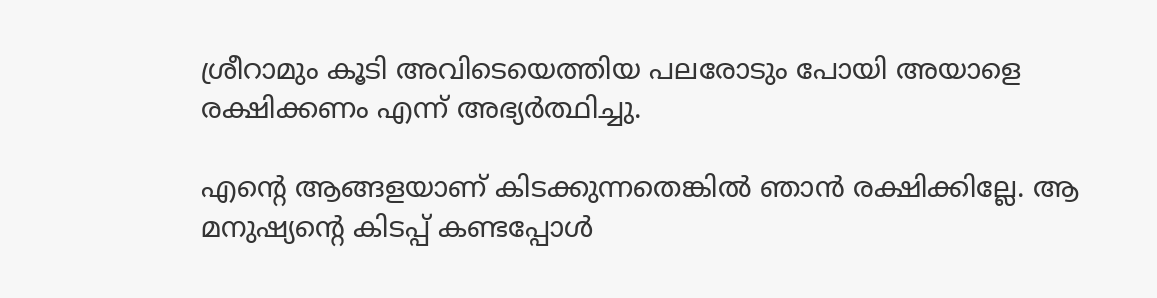ശ്രീറാമും കൂടി അവിടെയെത്തിയ പലരോടും പോയി അയാളെ രക്ഷിക്കണം എന്ന് അഭ്യര്‍ത്ഥിച്ചു.

എന്റെ ആങ്ങളയാണ് കിടക്കുന്നതെങ്കില്‍ ഞാന്‍ രക്ഷിക്കില്ലേ. ആ മനുഷ്യന്റെ കിടപ്പ് കണ്ടപ്പോള്‍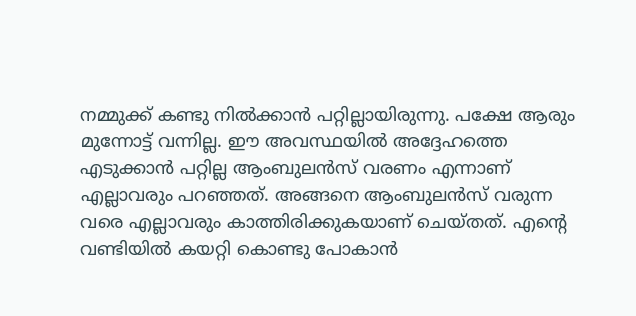നമ്മുക്ക് കണ്ടു നില്‍ക്കാന്‍ പറ്റില്ലായിരുന്നു. പക്ഷേ ആരും മുന്നോട്ട് വന്നില്ല. ഈ അവസ്ഥയില്‍ അദ്ദേഹത്തെ എടുക്കാന്‍ പറ്റില്ല ആംബുലന്‍സ് വരണം എന്നാണ് എല്ലാവരും പറഞ്ഞത്. അങ്ങനെ ആംബുലന്‍സ് വരുന്ന വരെ എല്ലാവരും കാത്തിരിക്കുകയാണ് ചെയ്തത്. എന്റെ വണ്ടിയില്‍ കയറ്റി കൊണ്ടു പോകാന്‍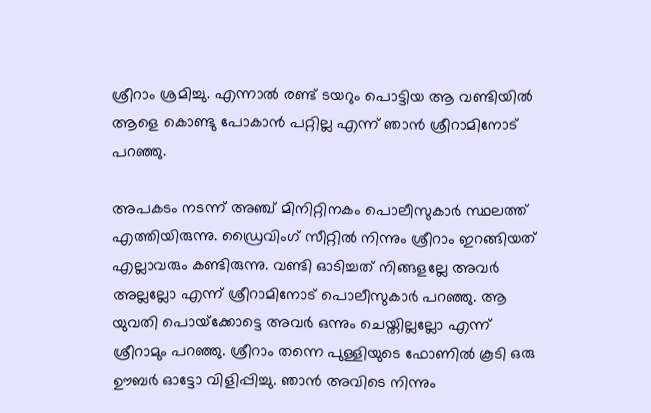ശ്രീറാം ശ്രമിച്ചു. എന്നാല്‍ രണ്ട് ടയറും പൊട്ടിയ ആ വണ്ടിയില്‍ ആളെ കൊണ്ടു പോകാന്‍ പറ്റില്ല എന്ന് ഞാന്‍ ശ്രീറാമിനോട് പറഞ്ഞു.

അപകടം നടന്ന് അഞ്ച് മിനിറ്റിനകം പൊലീസുകാര്‍ സ്ഥലത്ത് എത്തിയിരുന്നു. ഡ്രൈവിംഗ് സീറ്റില്‍ നിന്നും ശ്രീറാം ഇറങ്ങിയത് എല്ലാവരും കണ്ടിരുന്നു. വണ്ടി ഓടിച്ചത് നിങ്ങളല്ലേ അവര്‍ അല്ലല്ലോ എന്ന് ശ്രീറാമിനോട് പൊലീസുകാര്‍ പറഞ്ഞു. ആ യുവതി പൊയ്‌ക്കോട്ടെ അവര്‍ ഒന്നും ചെയ്തില്ലല്ലോ എന്ന് ശ്രീറാമും പറഞ്ഞു. ശ്രീറാം തന്നെ പുള്ളിയുടെ ഫോണില്‍ കൂടി ഒരു ഊബര്‍ ഓട്ടോ വിളിപ്പിച്ചു. ഞാന്‍ അവിടെ നിന്നും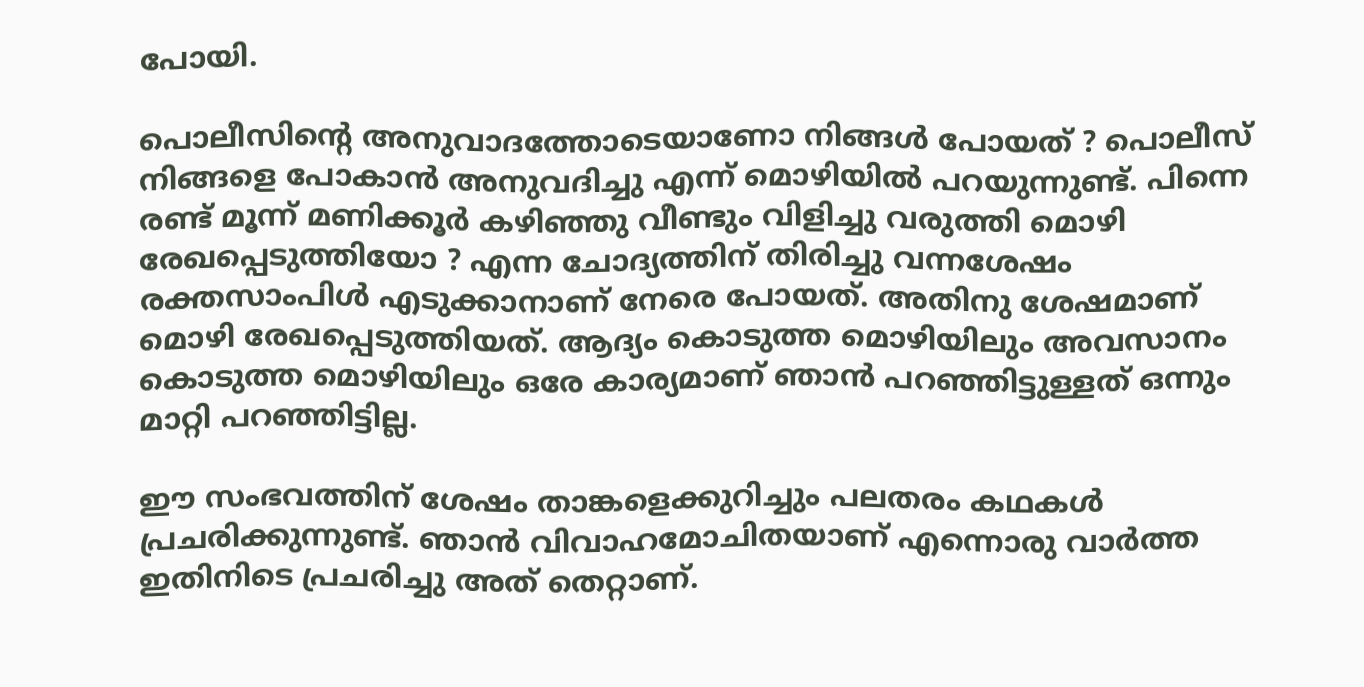പോയി.

പൊലീസിന്റെ അനുവാദത്തോടെയാണോ നിങ്ങള്‍ പോയത് ? പൊലീസ് നിങ്ങളെ പോകാന്‍ അനുവദിച്ചു എന്ന് മൊഴിയില്‍ പറയുന്നുണ്ട്. പിന്നെ രണ്ട് മൂന്ന് മണിക്കൂര്‍ കഴിഞ്ഞു വീണ്ടും വിളിച്ചു വരുത്തി മൊഴി രേഖപ്പെടുത്തിയോ ? എന്ന ചോദ്യത്തിന് തിരിച്ചു വന്നശേഷം രക്തസാംപിള്‍ എടുക്കാനാണ് നേരെ പോയത്. അതിനു ശേഷമാണ് മൊഴി രേഖപ്പെടുത്തിയത്. ആദ്യം കൊടുത്ത മൊഴിയിലും അവസാനം കൊടുത്ത മൊഴിയിലും ഒരേ കാര്യമാണ് ഞാന്‍ പറഞ്ഞിട്ടുള്ളത് ഒന്നും മാറ്റി പറഞ്ഞിട്ടില്ല.

ഈ സംഭവത്തിന് ശേഷം താങ്കളെക്കുറിച്ചും പലതരം കഥകള്‍ പ്രചരിക്കുന്നുണ്ട്. ഞാന്‍ വിവാഹമോചിതയാണ് എന്നൊരു വാര്‍ത്ത ഇതിനിടെ പ്രചരിച്ചു അത് തെറ്റാണ്.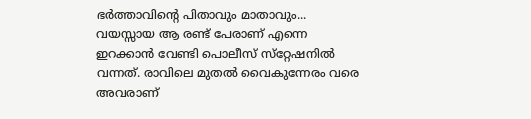ഭര്‍ത്താവിന്റെ പിതാവും മാതാവും... വയസ്സായ ആ രണ്ട് പേരാണ് എന്നെ ഇറക്കാന്‍ വേണ്ടി പൊലീസ് സ്‌റ്റേഷനില്‍ വന്നത്. രാവിലെ മുതല്‍ വൈകുന്നേരം വരെ അവരാണ്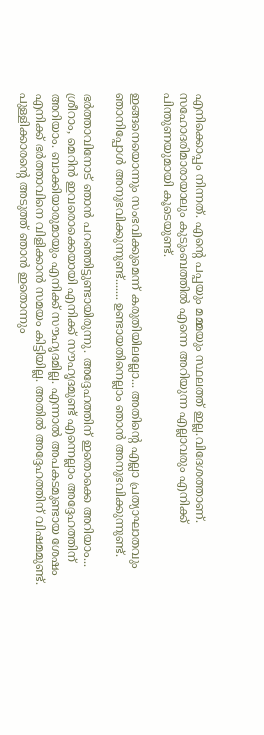എനിക്കൊപ്പം നിന്നത്. എന്റെ പപ്പയും മമ്മയും സ്ഥലത്ത് ഇല്ല.വിദേശത്താണ്. സഹോദരിമാരായാലും കുടുംബത്തില്‍ എന്നെ അറിയുന്ന എല്ലാവരും എനിക്ക് പിന്തുണയുമായി കൂടെയുണ്ട്.

ഇങ്ങനെയൊന്നും സംഭവിക്കുമെന്ന് കരുതിയിലല്ലോ... അതിന്റെ എല്ലാ പ്രത്യാഘാതവും ഞാനിപ്പോള്‍ അനുഭവിക്കുന്നുണ്ട്....... ഉണ്ടായതിനെല്ലാം ഞാന്‍ അനുഭവിക്കുന്നുണ്ട്.

ഭര്‍ത്താവിനോട് ഞാന്‍ പറഞ്ഞിട്ടുണ്ടായിരുന്നു. അദ്ദേഹത്തിന് ഇതൊക്കെ അറിയാം... ശ്രീറാം, മെറിന്‍ ഇവരൊക്കെയായി എനിക്ക് സൗഹൃദമുണ്ട് എന്നെല്ലാം അദ്ദേഹത്തിന് അറിയാം. ബാക്കിയാരുമായും എനിക്ക് സൗഹൃദമില്ല. എന്നാല്‍ അപകടമുണ്ടായ ശേഷം എനിക്ക് ഭര്‍ത്താവിനെ വിളിക്കാന്‍ സമയം കിട്ടിയില്ല. അതില്‍ അദ്ദേഹത്തിന് വിഷമമുണ്ട്. പുള്ളിക്കാരന്റെ അടുത്ത് ഞാന്‍ ഇതൊന്നും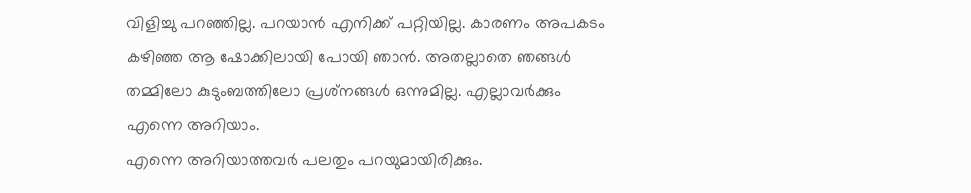വിളിച്ചു പറഞ്ഞില്ല. പറയാന്‍ എനിക്ക് പറ്റിയില്ല. കാരണം അപകടം കഴിഞ്ഞ ആ ഷോക്കിലായി പോയി ഞാന്‍. അതല്ലാതെ ഞങ്ങള്‍ തമ്മിലോ കുടുംബത്തിലോ പ്രശ്‌നങ്ങള്‍ ഒന്നുമില്ല. എല്ലാവര്‍ക്കും എന്നെ അറിയാം.
എന്നെ അറിയാത്തവര്‍ പലതും പറയുമായിരിക്കും.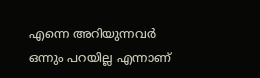എന്നെ അറിയുന്നവര്‍ ഒന്നും പറയില്ല എന്നാണ്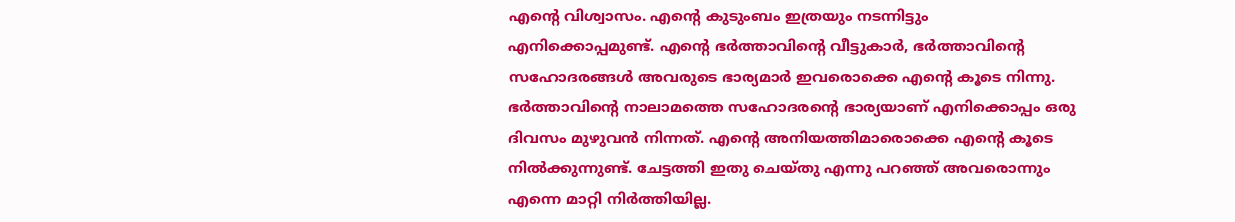എന്റെ വിശ്വാസം. എന്റെ കുടുംബം ഇത്രയും നടന്നിട്ടും എനിക്കൊപ്പമുണ്ട്. എന്റെ ഭര്‍ത്താവിന്റെ വീട്ടുകാര്‍, ഭര്‍ത്താവിന്റെ സഹോദരങ്ങള്‍ അവരുടെ ഭാര്യമാര്‍ ഇവരൊക്കെ എന്റെ കൂടെ നിന്നു. ഭര്‍ത്താവിന്റെ നാലാമത്തെ സഹോദരന്റെ ഭാര്യയാണ് എനിക്കൊപ്പം ഒരു ദിവസം മുഴുവന്‍ നിന്നത്. എന്റെ അനിയത്തിമാരൊക്കെ എന്റെ കൂടെ നില്‍ക്കുന്നുണ്ട്. ചേട്ടത്തി ഇതു ചെയ്തു എന്നു പറഞ്ഞ് അവരൊന്നും എന്നെ മാറ്റി നിര്‍ത്തിയില്ല.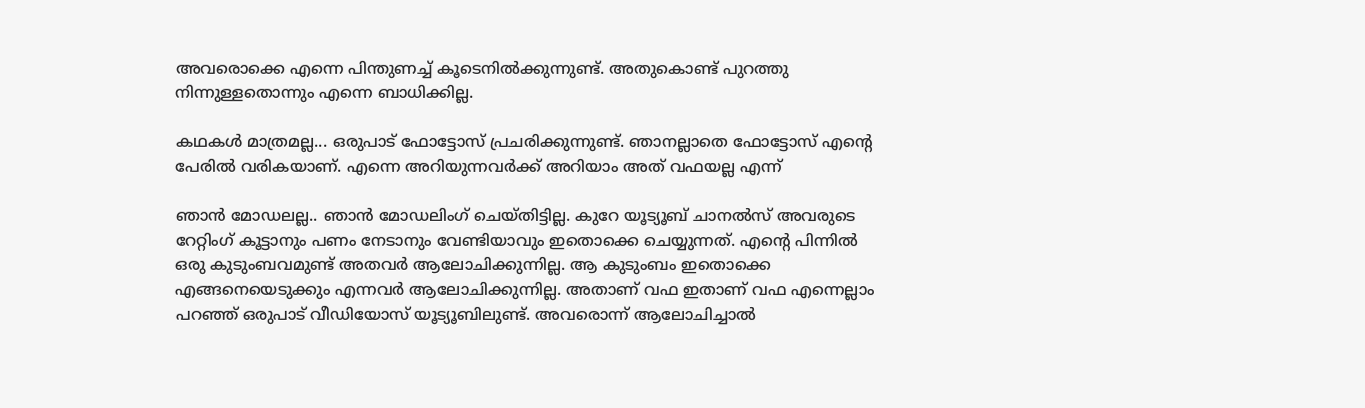അവരൊക്കെ എന്നെ പിന്തുണച്ച് കൂടെനില്‍ക്കുന്നുണ്ട്. അതുകൊണ്ട് പുറത്തു നിന്നുള്ളതൊന്നും എന്നെ ബാധിക്കില്ല.

കഥകള്‍ മാത്രമല്ല... ഒരുപാട് ഫോട്ടോസ് പ്രചരിക്കുന്നുണ്ട്. ഞാനല്ലാതെ ഫോട്ടോസ് എന്റെ പേരില്‍ വരികയാണ്. എന്നെ അറിയുന്നവര്‍ക്ക് അറിയാം അത് വഫയല്ല എന്ന്

ഞാന്‍ മോഡലല്ല.. ഞാന്‍ മോഡലിംഗ് ചെയ്തിട്ടില്ല. കുറേ യൂട്യൂബ് ചാനല്‍സ് അവരുടെ റേറ്റിംഗ് കൂട്ടാനും പണം നേടാനും വേണ്ടിയാവും ഇതൊക്കെ ചെയ്യുന്നത്. എന്റെ പിന്നില്‍ ഒരു കുടുംബവമുണ്ട് അതവര്‍ ആലോചിക്കുന്നില്ല. ആ കുടുംബം ഇതൊക്കെ എങ്ങനെയെടുക്കും എന്നവര്‍ ആലോചിക്കുന്നില്ല. അതാണ് വഫ ഇതാണ് വഫ എന്നെല്ലാം പറഞ്ഞ് ഒരുപാട് വീഡിയോസ് യൂട്യൂബിലുണ്ട്. അവരൊന്ന് ആലോചിച്ചാല്‍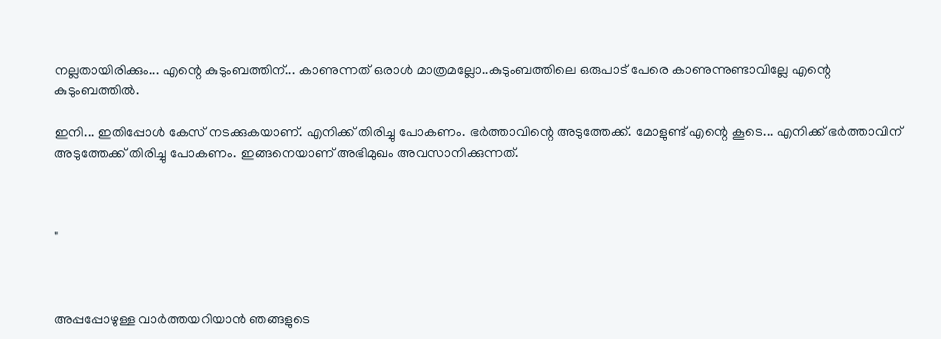നല്ലതായിരിക്കും... എന്റെ കുടുംബത്തിന്... കാണുന്നത് ഒരാള്‍ മാത്രമല്ലോ..കുടുംബത്തിലെ ഒരുപാട് പേരെ കാണുന്നുണ്ടാവില്ലേ എന്റെ കുടുംബത്തില്‍.

ഇനി... ഇതിപ്പോള്‍ കേസ് നടക്കുകയാണ്. എനിക്ക് തിരിച്ചു പോകണം. ഭര്‍ത്താവിന്റെ അടുത്തേക്ക്. മോളുണ്ട് എന്റെ കൂടെ... എനിക്ക് ഭര്‍ത്താവിന് അടുത്തേക്ക് തിരിച്ചു പോകണം. ഇങ്ങനെയാണ് അഭിമുഖം അവസാനിക്കുന്നത്.



"



അപ്പപ്പോഴുള്ള വാര്‍ത്തയറിയാന്‍ ഞങ്ങളുടെ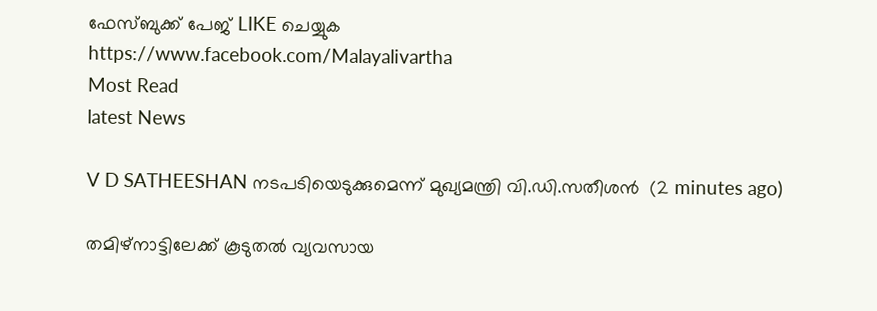ഫേസ്‌ബുക്ക്‌ പേജ് LIKE ചെയ്യുക
https://www.facebook.com/Malayalivartha
Most Read
latest News

V D SATHEESHAN നടപടിയെടുക്കുമെന്ന് മുഖ്യമന്ത്രി വി.ഡി.സതീശൻ  (2 minutes ago)

തമിഴ്നാട്ടിലേക്ക് കൂടുതൽ വ്യവസായ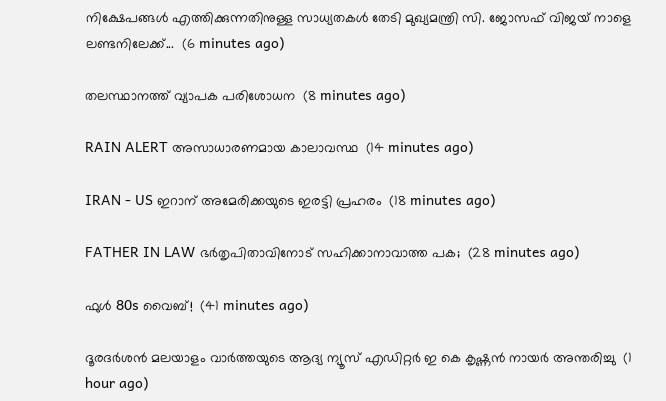നിക്ഷേപങ്ങൾ എത്തിക്കുന്നതിനുള്ള സാധ്യതകൾ തേടി മുഖ്യമന്ത്രി സി. ജോസഫ് വിജയ് നാളെ ലണ്ടനിലേക്ക്...  (6 minutes ago)

തലസ്ഥാനത്ത് വ്യാപക പരിശോധന  (8 minutes ago)

RAIN ALERT അസാധാരണമായ കാലാവസ്ഥ  (14 minutes ago)

IRAN - US ഇറാന് അമേരിക്കയുടെ ഇരട്ടി പ്രഹരം  (18 minutes ago)

FATHER IN LAW ഭർതൃപിതാവിനോട് സഹിക്കാനാവാത്ത പക;  (28 minutes ago)

ഫുള്‍ 80s വൈബ്!  (41 minutes ago)

ദൂരദർശൻ മലയാളം വാർത്തയുടെ ആദ്യ ന്യൂസ് എഡിറ്റർ ഇ കെ കൃഷ്ണൻ നായർ അന്തരിച്ചു  (1 hour ago)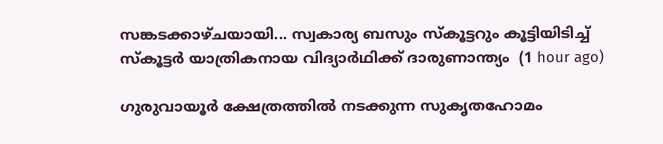സങ്കടക്കാഴ്ചയായി... സ്വകാര്യ ബസും സ്കൂട്ടറും കൂട്ടിയിടിച്ച് സ്കൂട്ടർ യാത്രികനായ വിദ്യാർഥിക്ക് ദാരുണാന്ത്യം  (1 hour ago)

ഗുരുവായൂര്‍ ക്ഷേത്രത്തില്‍ നടക്കുന്ന സുകൃതഹോമം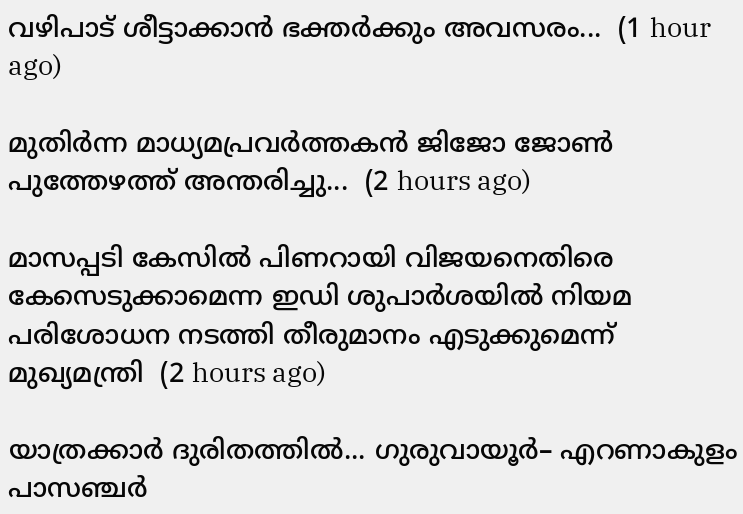വഴിപാട് ശീട്ടാക്കാന്‍ ഭക്തര്‍ക്കും അവസരം...  (1 hour ago)

മുതിർന്ന മാധ്യമപ്രവർത്തകൻ ജിജോ ജോൺ പുത്തേഴത്ത് അന്തരിച്ചു...  (2 hours ago)

മാസപ്പടി കേസിൽ പിണറായി വിജയനെതിരെ കേസെടുക്കാമെന്ന ഇഡി ശുപാർശയിൽ നിയമ പരിശോധന നടത്തി തീരുമാനം എടുക്കുമെന്ന് മുഖ്യമന്ത്രി  (2 hours ago)

യാത്രക്കാർ ദുരിതത്തിൽ... ഗുരുവായൂർ– എറണാകുളം പാസഞ്ചർ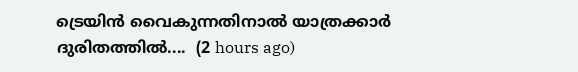ട്രെയിൻ വൈകുന്നതിനാൽ യാത്രക്കാർ ദുരിതത്തിൽ....  (2 hours ago)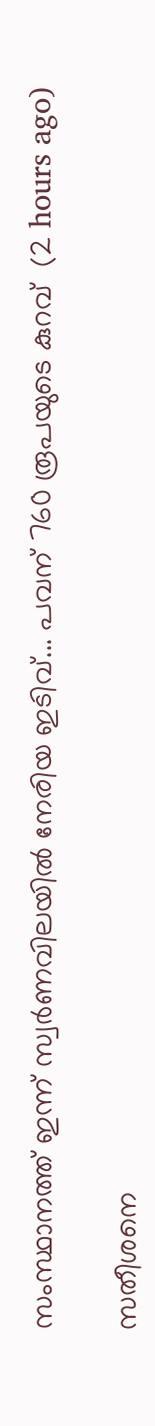സംസ്ഥാനത്ത് ഇന്ന് സ്വർണവിലയിൽ നേരിയ ഇടിവ്... പവന് 760 രൂപയുടെ കുറവ്  (2 hours ago)

സതീശനെ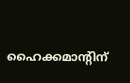ഹൈക്കമാന്റിന്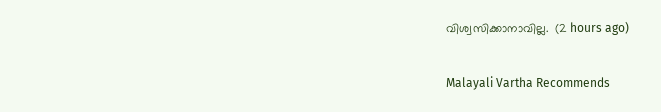വിശ്വസിക്കാനാവില്ല.  (2 hours ago)

Malayali Vartha Recommends